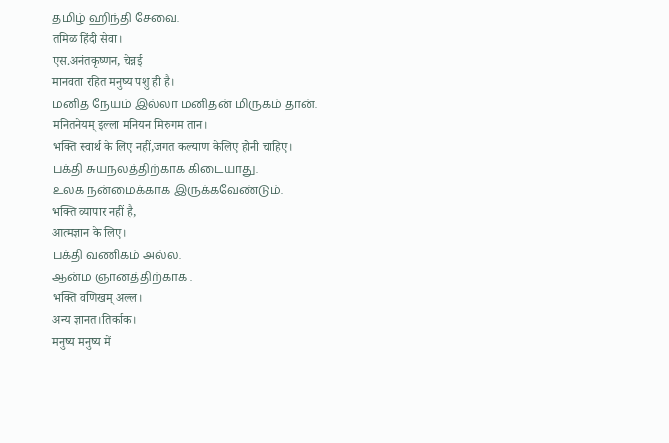தமிழ் ஹிந்தி சேவை.
तमिळ हिंदी सेवा।
एस.अनंतकृष्णन, चेन्नई
मानवता रहित मनुष्य पशु ही है।
மனித நேயம் இல்லா மனிதன் மிருகம் தான்.
मनितनेयम् इल्ला मनियन मिरुगम तान।
भक्ति स्वार्थ के लिए नहीं,जगत कल्याण केलिए होनी चाहिए।
பக்தி சுயநலத்திற்காக கிடையாது.
உலக நன்மைக்காக இருக்கவேண்டும்.
भक्ति व्यापार नहीं है,
आत्मज्ञान के लिए।
பக்தி வணிகம் அல்ல.
ஆன்ம ஞானத்திற்காக .
भक्ति वणिखम् अल्ल।
अन्य ज्ञानत।तिर्काक।
मनुष्य मनुष्य में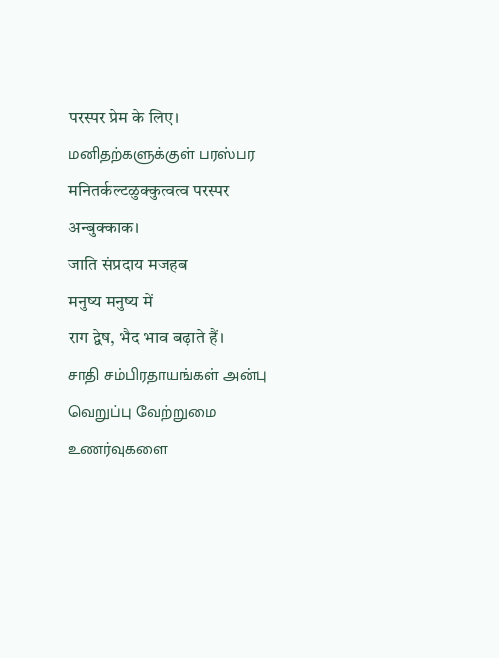परस्पर प्रेम के लिए।
மனிதற்களுக்குள் பரஸ்பர
मनितर्कल्टळुक्कुत्वत्व परस्पर
अन्बुक्काक।
जाति संप्रदाय मजहब
मनुष्य मनुष्य में
राग द्वेष, भैद भाव बढ़ाते हैं।
சாதி சம்பிரதாயங்கள் அன்பு வெறுப்பு வேற்றுமை உணர்வுகளை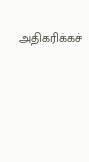அதிகரிக்கச்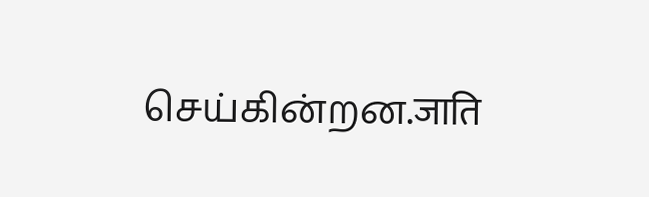செய்கின்றன.जाति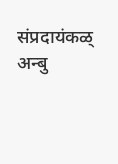संप्रदायंकळ् अन्बु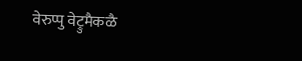वेरुप्पु वेट्रुमैकळै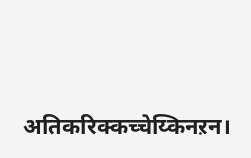अतिकरिक्कच्चेय्किनऱन।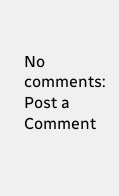No comments:
Post a Comment